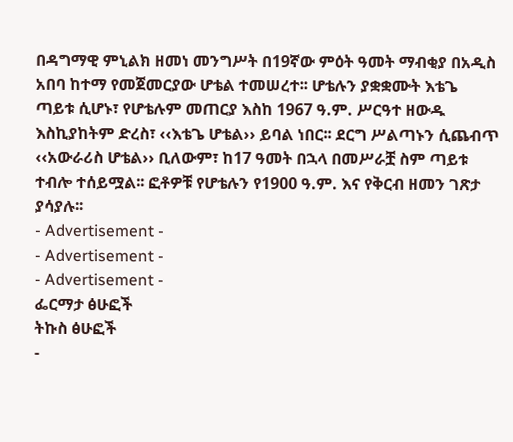በዳግማዊ ምኒልክ ዘመነ መንግሥት በ19ኛው ምዕት ዓመት ማብቂያ በአዲስ አበባ ከተማ የመጀመርያው ሆቴል ተመሠረተ፡፡ ሆቴሉን ያቋቋሙት እቴጌ ጣይቱ ሲሆኑ፣ የሆቴሉም መጠርያ እስከ 1967 ዓ.ም. ሥርዓተ ዘውዱ እስኪያከትም ድረስ፣ ‹‹እቴጌ ሆቴል›› ይባል ነበር፡፡ ደርግ ሥልጣኑን ሲጨብጥ ‹‹አውራሪስ ሆቴል›› ቢለውም፣ ከ17 ዓመት በኋላ በመሥራቿ ስም ጣይቱ ተብሎ ተሰይሟል፡፡ ፎቶዎቹ የሆቴሉን የ1900 ዓ.ም. እና የቅርብ ዘመን ገጽታ ያሳያሉ፡፡
- Advertisement -
- Advertisement -
- Advertisement -
ፌርማታ ፅሁፎች
ትኩስ ፅሁፎች
-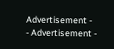Advertisement -
- Advertisement -